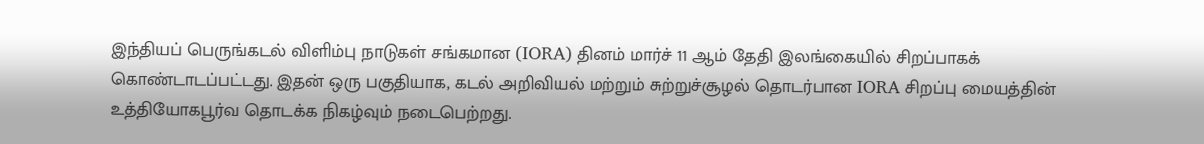இந்தியப் பெருங்கடல் விளிம்பு நாடுகள் சங்கமான (IORA) தினம் மார்ச் 11 ஆம் தேதி இலங்கையில் சிறப்பாகக் கொண்டாடப்பட்டது. இதன் ஒரு பகுதியாக, கடல் அறிவியல் மற்றும் சுற்றுச்சூழல் தொடர்பான IORA சிறப்பு மையத்தின் உத்தியோகபூர்வ தொடக்க நிகழ்வும் நடைபெற்றது.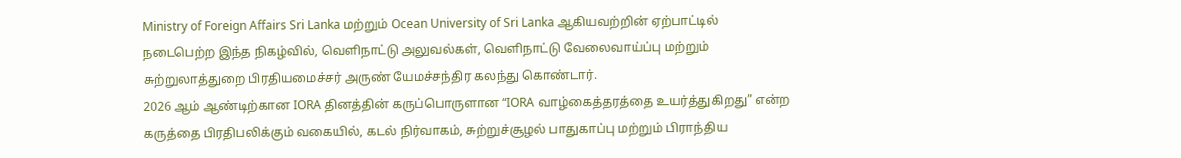Ministry of Foreign Affairs Sri Lanka மற்றும் Ocean University of Sri Lanka ஆகியவற்றின் ஏற்பாட்டில் நடைபெற்ற இந்த நிகழ்வில், வெளிநாட்டு அலுவல்கள், வெளிநாட்டு வேலைவாய்ப்பு மற்றும் சுற்றுலாத்துறை பிரதியமைச்சர் அருண் யேமச்சந்திர கலந்து கொண்டார்.
2026 ஆம் ஆண்டிற்கான IORA தினத்தின் கருப்பொருளான “IORA வாழ்கைத்தரத்தை உயர்த்துகிறது” என்ற கருத்தை பிரதிபலிக்கும் வகையில், கடல் நிர்வாகம், சுற்றுச்சூழல் பாதுகாப்பு மற்றும் பிராந்திய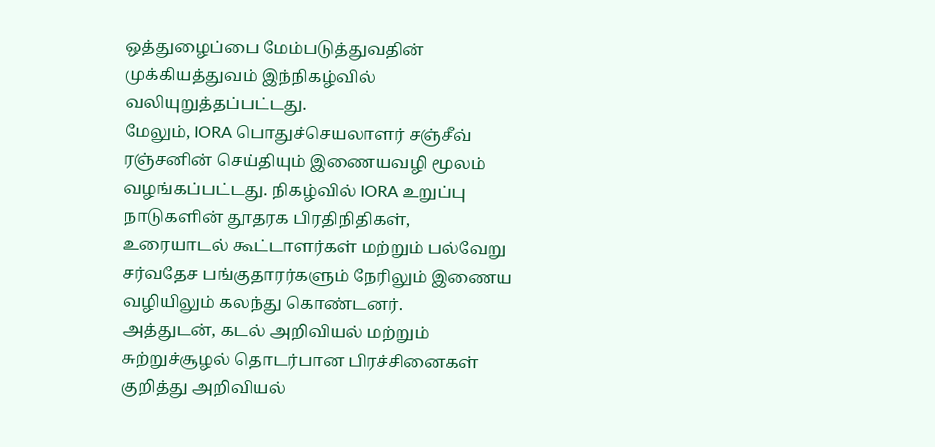ஒத்துழைப்பை மேம்படுத்துவதின் முக்கியத்துவம் இந்நிகழ்வில் வலியுறுத்தப்பட்டது.
மேலும், IORA பொதுச்செயலாளர் சஞ்சீவ் ரஞ்சனின் செய்தியும் இணையவழி மூலம் வழங்கப்பட்டது. நிகழ்வில் IORA உறுப்பு நாடுகளின் தூதரக பிரதிநிதிகள், உரையாடல் கூட்டாளர்கள் மற்றும் பல்வேறு சர்வதேச பங்குதாரர்களும் நேரிலும் இணைய வழியிலும் கலந்து கொண்டனர்.
அத்துடன், கடல் அறிவியல் மற்றும் சுற்றுச்சூழல் தொடர்பான பிரச்சினைகள் குறித்து அறிவியல்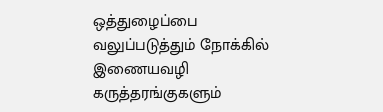ஒத்துழைப்பை வலுப்படுத்தும் நோக்கில் இணையவழி கருத்தரங்குகளும்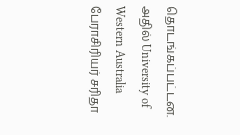தொடங்கப்பட்டன. அதில் University of Western Australia பேராசிரியர் சரிதா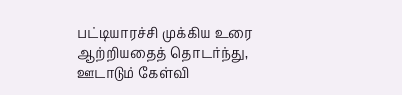பட்டியாரச்சி முக்கிய உரை ஆற்றியதைத் தொடர்ந்து, ஊடாடும் கேள்வி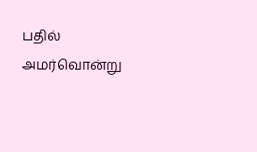பதில் அமர்வொன்று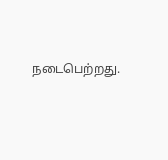நடைபெற்றது.